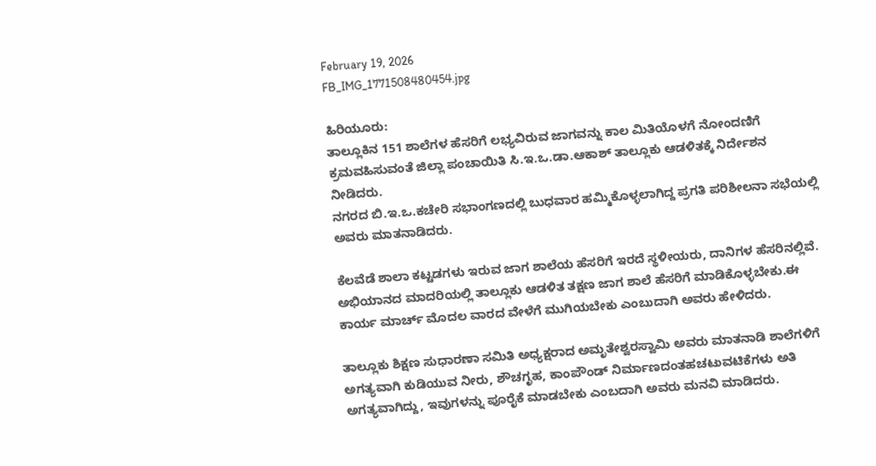February 19, 2026
FB_IMG_1771508480454.jpg

ಹಿರಿಯೂರು:
ತಾಲ್ಲೂಕಿನ 151 ಶಾಲೆಗಳ ಹೆಸರಿಗೆ ಲಭ್ಯವಿರುವ ಜಾಗವನ್ನು ಕಾಲ ಮಿತಿಯೊಳಗೆ ನೋಂದಣಿಗೆ ಕ್ರಮವಹಿಸುವಂತೆ ಜಿಲ್ಲಾ ಪಂಚಾಯಿತಿ ಸಿ.ಇ.ಒ.ಡಾ.ಆಕಾಶ್ ತಾಲ್ಲೂಕು ಆಡಳಿತಕ್ಕೆ ನಿರ್ದೇಶನ ನೀಡಿದರು.
ನಗರದ ಬಿ.ಇ.ಒ.ಕಚೇರಿ ಸಭಾಂಗಣದಲ್ಲಿ ಬುಧವಾರ ಹಮ್ಮಿಕೊಳ್ಳಲಾಗಿದ್ದ ಪ್ರಗತಿ ಪರಿಶೀಲನಾ ಸಭೆಯಲ್ಲಿ ಅವರು ಮಾತನಾಡಿದರು.

ಕೆಲವೆಡೆ ಶಾಲಾ ಕಟ್ಟಡಗಳು ಇರುವ ಜಾಗ ಶಾಲೆಯ ಹೆಸರಿಗೆ ಇರದೆ ಸ್ಥಳೀಯರು, ದಾನಿಗಳ ಹೆಸರಿನಲ್ಲಿವೆ. ಅಭಿಯಾನದ ಮಾದರಿಯಲ್ಲಿ ತಾಲ್ಲೂಕು ಆಡಳಿತ ತಕ್ಷಣ ಜಾಗ ಶಾಲೆ ಹೆಸರಿಗೆ ಮಾಡಿಕೊಳ್ಳಬೇಕು.ಈ ಕಾರ್ಯ ಮಾರ್ಚ್ ಮೊದಲ ವಾರದ ವೇಳೆಗೆ ಮುಗಿಯಬೇಕು ಎಂಬುದಾಗಿ ಅವರು ಹೇಳಿದರು.

ತಾಲ್ಲೂಕು ಶಿಕ್ಷಣ ಸುಧಾರಣಾ ಸಮಿತಿ ಅಧ್ಯಕ್ಷರಾದ ಅಮೃತೇಶ್ವರಸ್ವಾಮಿ ಅವರು ಮಾತನಾಡಿ ಶಾಲೆಗಳಿಗೆ ಅಗತ್ಯವಾಗಿ ಕುಡಿಯುವ ನೀರು, ಶೌಚಗೃಹ, ಕಾಂಪೌಂಡ್ ನಿರ್ಮಾಣದಂತಹಚಟುವಟಿಕೆಗಳು ಅತಿ ಅಗತ್ಯವಾಗಿದ್ದು, ಇವುಗಳನ್ನು ಪೂರೈಕೆ ಮಾಡಬೇಕು ಎಂಬದಾಗಿ ಅವರು ಮನವಿ ಮಾಡಿದರು.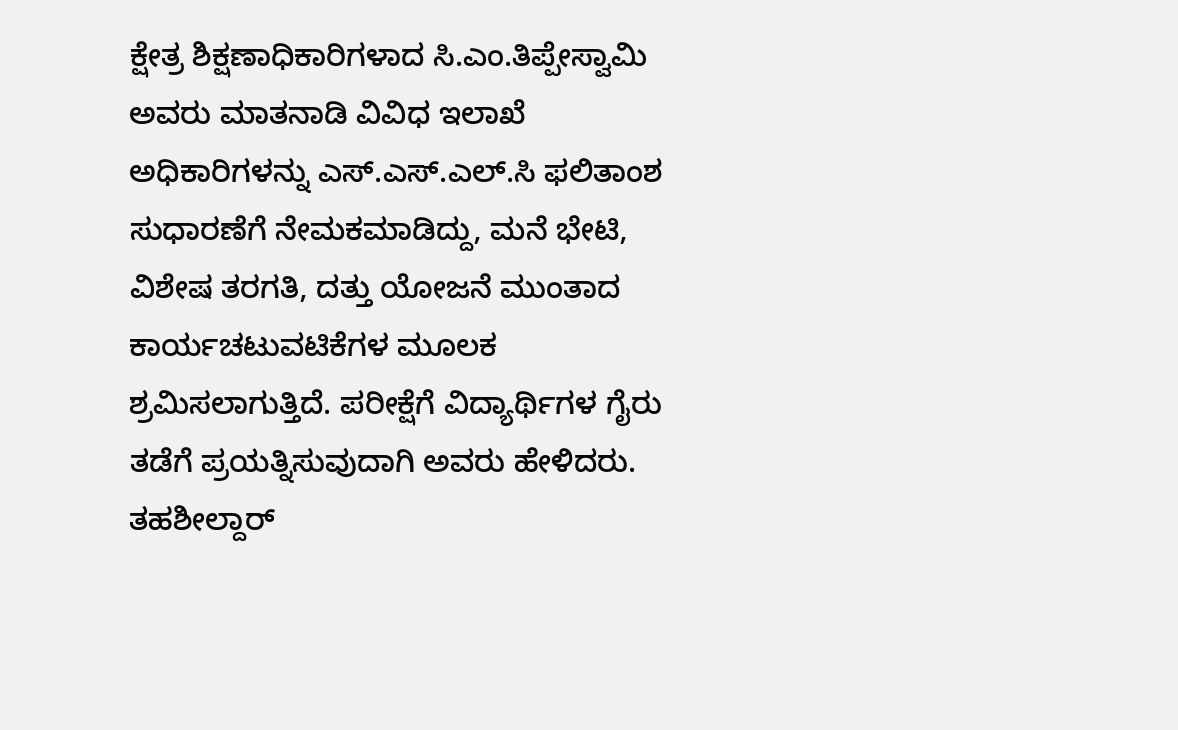ಕ್ಷೇತ್ರ ಶಿಕ್ಷಣಾಧಿಕಾರಿಗಳಾದ ಸಿ.ಎಂ.ತಿಪ್ಪೇಸ್ವಾಮಿ ಅವರು ಮಾತನಾಡಿ ವಿವಿಧ ಇಲಾಖೆ ಅಧಿಕಾರಿಗಳನ್ನು ಎಸ್.ಎಸ್.ಎಲ್.ಸಿ ಫಲಿತಾಂಶ ಸುಧಾರಣೆಗೆ ನೇಮಕಮಾಡಿದ್ದು, ಮನೆ ಭೇಟಿ, ವಿಶೇಷ ತರಗತಿ, ದತ್ತು ಯೋಜನೆ ಮುಂತಾದ ಕಾರ್ಯಚಟುವಟಿಕೆಗಳ ಮೂಲಕ ಶ್ರಮಿಸಲಾಗುತ್ತಿದೆ. ಪರೀಕ್ಷೆಗೆ ವಿದ್ಯಾರ್ಥಿಗಳ ಗೈರು ತಡೆಗೆ ಪ್ರಯತ್ನಿಸುವುದಾಗಿ ಅವರು ಹೇಳಿದರು.
ತಹಶೀಲ್ದಾರ್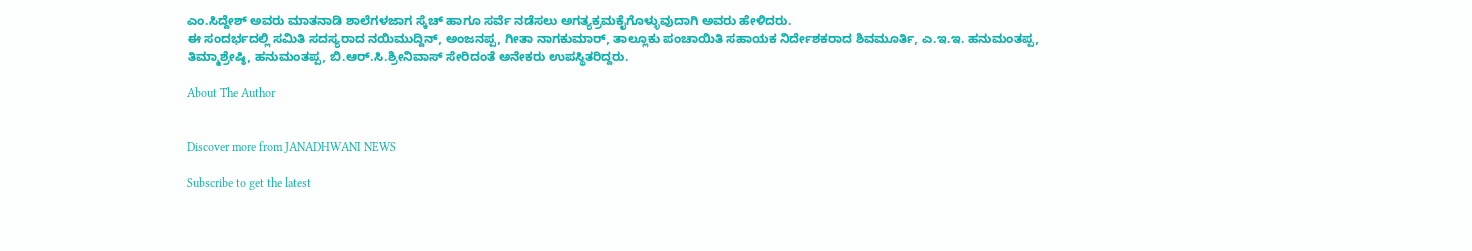ಎಂ.ಸಿದ್ದೇಶ್ ಅವರು ಮಾತನಾಡಿ ಶಾಲೆಗಳಜಾಗ ಸ್ಕೆಚ್ ಹಾಗೂ ಸರ್ವೆ ನಡೆಸಲು ಅಗತ್ಯಕ್ರಮಕೈಗೊಳ್ಳುವುದಾಗಿ ಅವರು ಹೇಳಿದರು.
ಈ ಸಂದರ್ಭದಲ್ಲಿ ಸಮಿತಿ ಸದಸ್ಯರಾದ ನಯಿಮುದ್ದಿನ್, ಅಂಜನಪ್ಪ, ಗೀತಾ ನಾಗಕುಮಾರ್, ತಾಲ್ಲೂಕು ಪಂಚಾಯಿತಿ ಸಹಾಯಕ ನಿರ್ದೇಶಕರಾದ ಶಿವಮೂರ್ತಿ, ಎ.ಇ.ಇ. ಹನುಮಂತಪ್ಪ, ತಿಮ್ಮಾಶ್ರೇಷ್ಠಿ, ಹನುಮಂತಪ್ಪ, ಬಿ.ಆರ್.ಸಿ.ಶ್ರೀನಿವಾಸ್ ಸೇರಿದಂತೆ ಅನೇಕರು ಉಪಸ್ಥಿತರಿದ್ದರು.

About The Author


Discover more from JANADHWANI NEWS

Subscribe to get the latest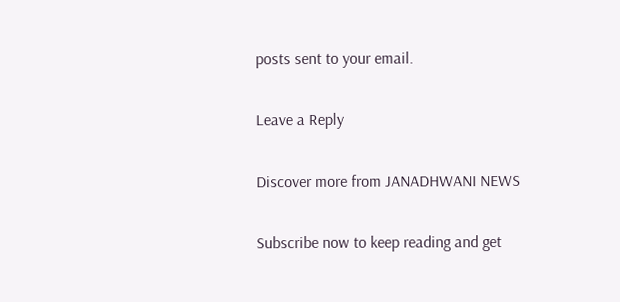posts sent to your email.

Leave a Reply

Discover more from JANADHWANI NEWS

Subscribe now to keep reading and get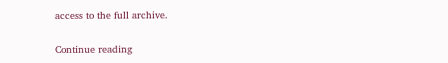access to the full archive.

Continue reading